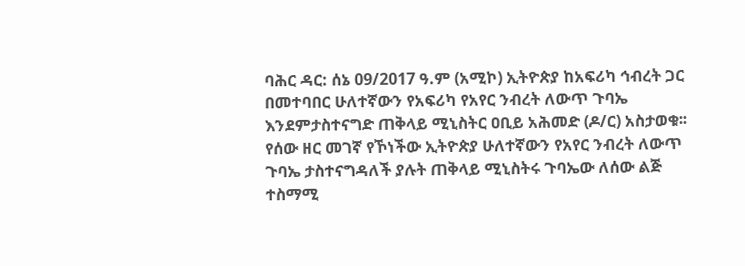ባሕር ዳር: ሰኔ 09/2017 ዓ.ም (አሚኮ) ኢትዮጵያ ከአፍሪካ ኅብረት ጋር በመተባበር ሁለተኛውን የአፍሪካ የአየር ንብረት ለውጥ ጉባኤ እንደምታስተናግድ ጠቅላይ ሚኒስትር ዐቢይ አሕመድ (ዶ/ር) አስታወቁ፡፡
የሰው ዘር መገኛ የኾነችው ኢትዮጵያ ሁለተኛውን የአየር ንብረት ለውጥ ጉባኤ ታስተናግዳለች ያሉት ጠቅላይ ሚኒስትሩ ጉባኤው ለሰው ልጅ ተስማሚ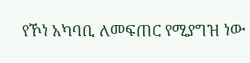የኾነ አካባቢ ለመፍጠር የሚያግዝ ነው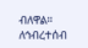ብለዋል።
ለኅብረተሰብ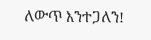ለውጥ እንተጋለን!